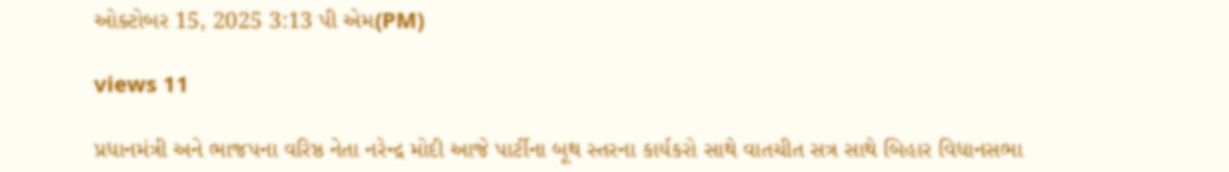ઓક્ટોબર 15, 2025 3:13 પી એમ(PM)

views 11

પ્રધાનમંત્રી અને ભાજપના વરિષ્ઠ નેતા નરેન્દ્ર મોદી આજે પાર્ટીના બૂથ સ્તરના કાર્યકરો સાથે વાતચીત સત્ર સાથે બિહાર વિધાનસભા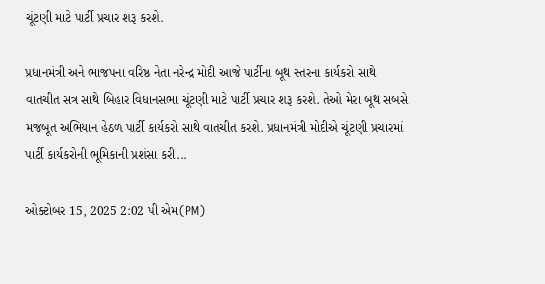ચૂંટણી માટે પાર્ટી પ્રચાર શરૂ કરશે.

પ્રધાનમંત્રી અને ભાજપના વરિષ્ઠ નેતા નરેન્દ્ર મોદી આજે પાર્ટીના બૂથ સ્તરના કાર્યકરો સાથે વાતચીત સત્ર સાથે બિહાર વિધાનસભા ચૂંટણી માટે પાર્ટી પ્રચાર શરૂ કરશે. તેઓ મેરા બૂથ સબસે મજબૂત અભિયાન હેઠળ પાર્ટી કાર્યકરો સાથે વાતચીત કરશે. પ્રધાનમંત્રી મોદીએ ચૂંટણી પ્રચારમાં પાર્ટી કાર્યકરોની ભૂમિકાની પ્રશંસા કરી...

ઓક્ટોબર 15, 2025 2:02 પી એમ(PM)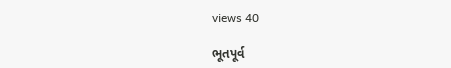views 40

ભૂતપૂર્વ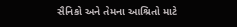સૈનિકો અને તેમના આશ્રિતો માટે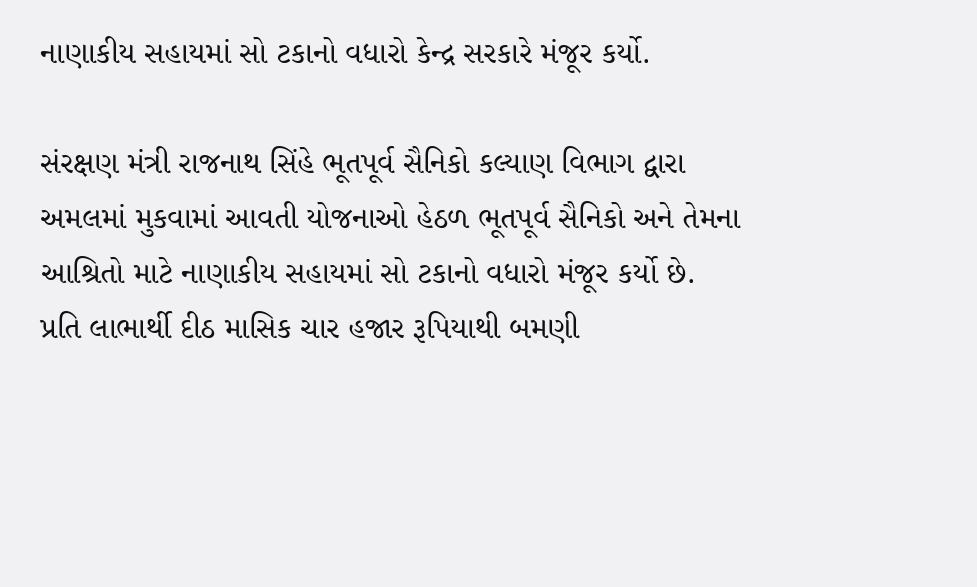નાણાકીય સહાયમાં સો ટકાનો વધારો કેન્દ્ર સરકારે મંજૂર કર્યો.

સંરક્ષણ મંત્રી રાજનાથ સિંહે ભૂતપૂર્વ સૈનિકો કલ્યાણ વિભાગ દ્વારા અમલમાં મુકવામાં આવતી યોજનાઓ હેઠળ ભૂતપૂર્વ સૈનિકો અને તેમના આશ્રિતો માટે નાણાકીય સહાયમાં સો ટકાનો વધારો મંજૂર કર્યો છે. પ્રતિ લાભાર્થી દીઠ માસિક ચાર હજાર રૂપિયાથી બમણી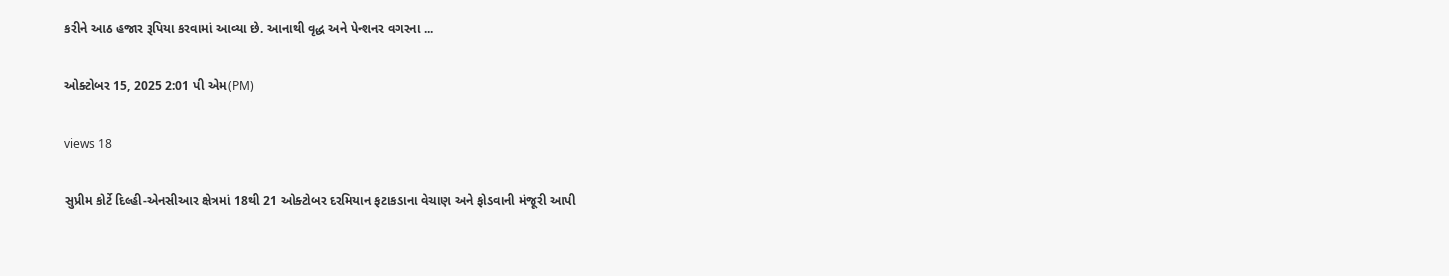કરીને આઠ હજાર રૂપિયા કરવામાં આવ્યા છે. આનાથી વૃદ્ધ અને પેન્શનર વગરના ...

ઓક્ટોબર 15, 2025 2:01 પી એમ(PM)

views 18

સુપ્રીમ કોર્ટે દિલ્હી-એનસીઆર ક્ષેત્રમાં 18થી 21 ઓક્ટોબર દરમિયાન ફટાકડાના વેચાણ અને ફોડવાની મંજૂરી આપી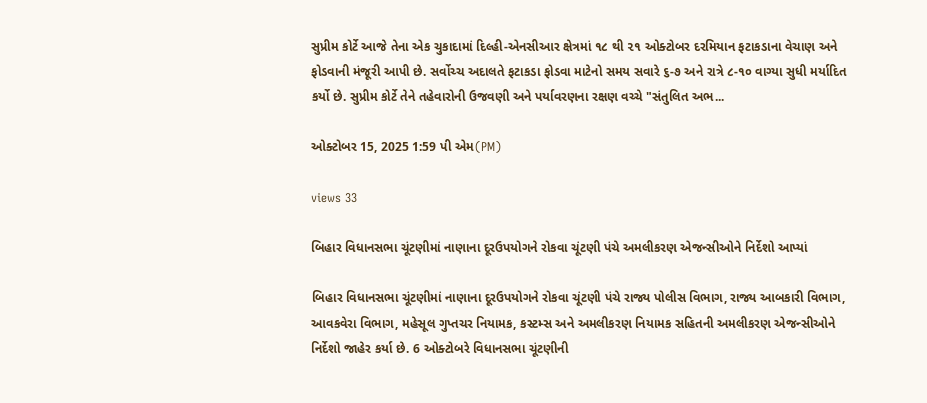સુપ્રીમ કોર્ટે આજે તેના એક ચુકાદામાં દિલ્હી-એનસીઆર ક્ષેત્રમાં ૧૮ થી ૨૧ ઓક્ટોબર દરમિયાન ફટાકડાના વેચાણ અને ફોડવાની મંજૂરી આપી છે. સર્વોચ્ચ અદાલતે ફટાકડા ફોડવા માટેનો સમય સવારે ૬-૭ અને રાત્રે ૮-૧૦ વાગ્યા સુધી મર્યાદિત કર્યો છે. સુપ્રીમ કોર્ટે તેને તહેવારોની ઉજવણી અને પર્યાવરણના રક્ષણ વચ્ચે "સંતુલિત અભ...

ઓક્ટોબર 15, 2025 1:59 પી એમ(PM)

views 33

બિહાર વિધાનસભા ચૂંટણીમાં નાણાના દૂરઉપયોગને રોકવા ચૂંટણી પંચે અમલીકરણ એજન્સીઓને નિર્દેશો આપ્યાં

બિહાર વિધાનસભા ચૂંટણીમાં નાણાના દૂરઉપયોગને રોકવા ચૂંટણી પંચે રાજ્ય પોલીસ વિભાગ, રાજ્ય આબકારી વિભાગ, આવકવેરા વિભાગ, મહેસૂલ ગુપ્તચર નિયામક, કસ્ટમ્સ અને અમલીકરણ નિયામક સહિતની અમલીકરણ એજન્સીઓને નિર્દેશો જાહેર કર્યા છે. 6 ઓક્ટોબરે વિધાનસભા ચૂંટણીની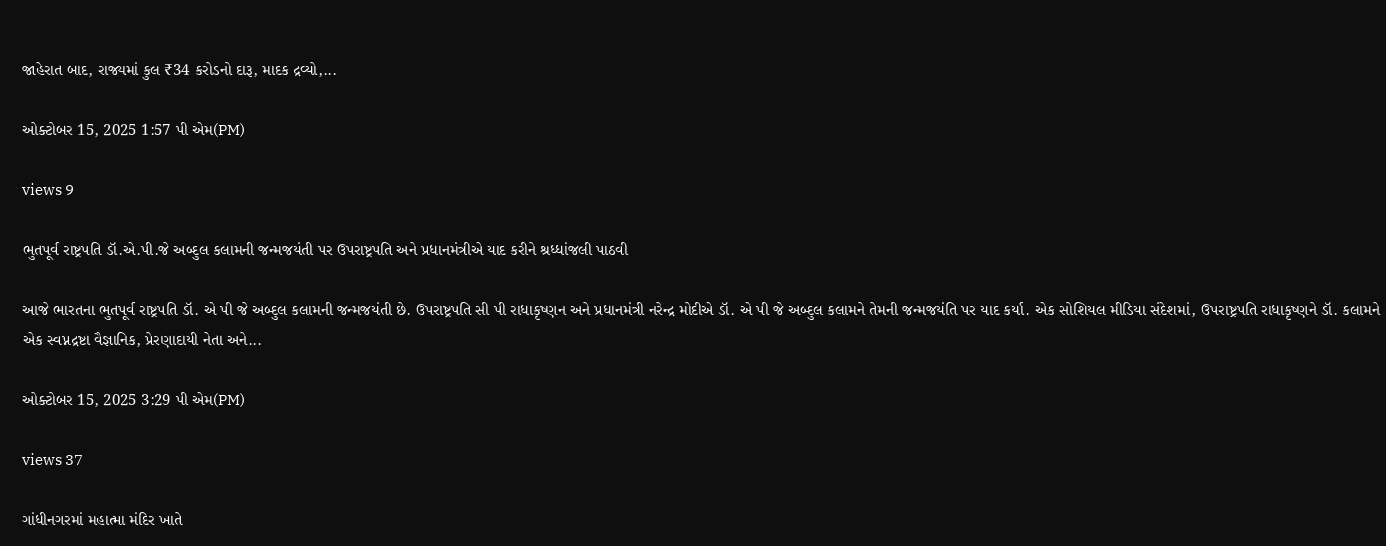જાહેરાત બાદ, રાજ્યમાં કુલ ₹34 કરોડનો દારૂ, માદક દ્રવ્યો,...

ઓક્ટોબર 15, 2025 1:57 પી એમ(PM)

views 9

ભુતપૂર્વ રાષ્ટ્રપતિ ડૉ.એ.પી.જે અબ્દુલ કલામની જન્મજયંતી પર ઉપરાષ્ટ્રપતિ અને પ્રધાનમંત્રીએ યાદ કરીને શ્રધ્ધાંજલી પાઠવી

આજે ભારતના ભુતપૂર્વ રાષ્ટ્રપતિ ડૉ. એ પી જે અબ્દુલ કલામની જન્મજયંતી છે. ઉપરાષ્ટ્રપતિ સી પી રાધાકૃષ્ણન અને પ્રધાનમંત્રી નરેન્દ્ર મોદીએ ડૉ. એ પી જે અબ્દુલ કલામને તેમની જન્મજયંતિ પર યાદ કર્યા. એક સોશિયલ મીડિયા સંદેશમાં, ઉપરાષ્ટ્રપતિ રાધાકૃષ્ણને ડૉ. કલામને એક સ્વપ્નદ્રષ્ટા વૈજ્ઞાનિક, પ્રેરણાદાયી નેતા અને...

ઓક્ટોબર 15, 2025 3:29 પી એમ(PM)

views 37

ગાંધીનગરમાં મહાત્મા મંદિર ખાતે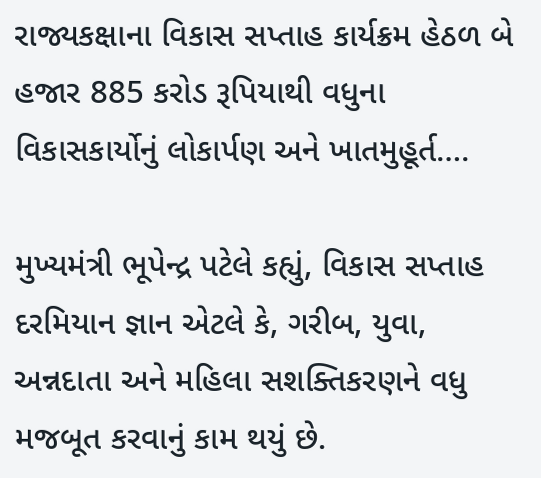રાજ્યકક્ષાના વિકાસ સપ્તાહ કાર્યક્રમ હેઠળ બે હજાર 885 કરોડ રૂપિયાથી વધુના વિકાસકાર્યોનું લોકાર્પણ અને ખાતમુહૂર્ત….

મુખ્યમંત્રી ભૂપેન્દ્ર પટેલે કહ્યું, વિકાસ સપ્તાહ દરમિયાન જ્ઞાન એટલે કે, ગરીબ, યુવા, અન્નદાતા અને મહિલા સશક્તિકરણને વધુ મજબૂત કરવાનું કામ થયું છે.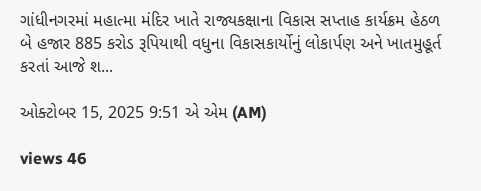ગાંધીનગરમાં મહાત્મા મંદિર ખાતે રાજ્યકક્ષાના વિકાસ સપ્તાહ કાર્યક્રમ હેઠળ બે હજાર 885 કરોડ રૂપિયાથી વધુના વિકાસકાર્યોનું લોકાર્પણ અને ખાતમુહૂર્ત કરતાં આજે શ...

ઓક્ટોબર 15, 2025 9:51 એ એમ (AM)

views 46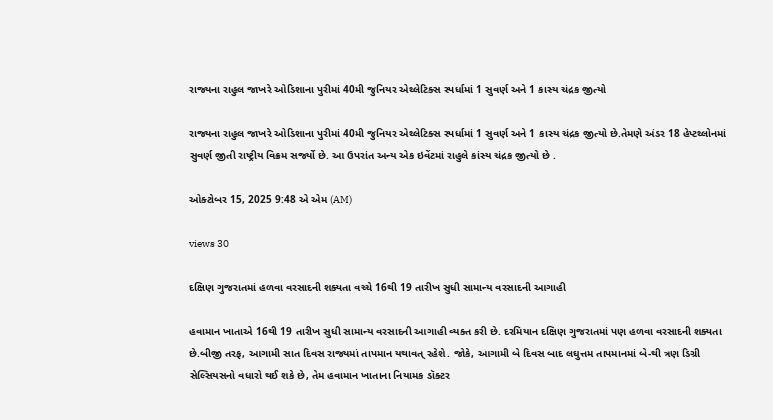રાજ્યના રાહુલ જાખરે ઓડિશાના પુરીમાં 40મી જુનિયર એથ્લેટિક્સ સ્પર્ધામાં 1 સુવર્ણ અને 1 કાસ્ય ચંદ્રક જીત્યો

રાજ્યના રાહુલ જાખરે ઓડિશાના પુરીમાં 40મી જુનિયર એથ્લેટિક્સ સ્પર્ધામાં 1 સુવર્ણ અને 1 કાસ્ય ચંદ્રક જીત્યો છે.તેમણે અંડર 18 હેપ્ટથ્લોનમાં સુવર્ણ જીતી રાષ્ટ્રીય વિક્રમ સર્જ્યો છે. આ ઉપરાંત અન્ય એક ઇવેંટમાં રાહુલે કાંસ્ય ચંદ્રક જીત્યો છે .

ઓક્ટોબર 15, 2025 9:48 એ એમ (AM)

views 30

દક્ષિણ ગુજરાતમાં હળવા વરસાદની શક્યતા વચ્ચે 16થી 19 તારીખ સુધી સામાન્ય વરસાદની આગાહી

હવામાન ખાતાએ 16થી 19 તારીખ સુધી સામાન્ય વરસાદની આગાહી વ્યક્ત કરી છે. દરમિયાન દક્ષિણ ગુજરાતમાં પણ હળવા વરસાદની શક્યતા છે.બીજી તરફ, આગામી સાત દિવસ રાજ્યમાં તાપમાન યથાવત્ રહેશે. જોકે, આગામી બે દિવસ બાદ લઘુત્તમ તાપમાનમાં બે-થી ત્રણ ડિગ્રી સેલ્સિયસનો વધારો થઈ શકે છે, તેમ હવામાન ખાતાના નિયામક ડૉક્ટર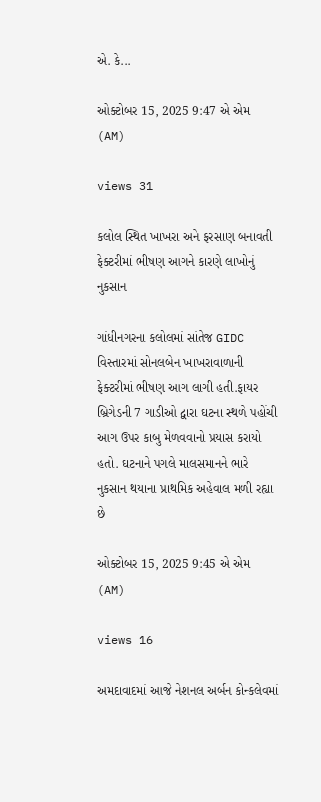એ. કે...

ઓક્ટોબર 15, 2025 9:47 એ એમ (AM)

views 31

કલોલ સ્થિત ખાખરા અને ફરસાણ બનાવતી ફેક્ટરીમાં ભીષણ આગને કારણે લાખોનું નુકસાન

ગાંધીનગરના કલોલમાં સાંતેજ GIDC વિસ્તારમાં સોનલબેન ખાખરાવાળાની ફેક્ટરીમાં ભીષણ આગ લાગી હતી.ફાયર બ્રિગેડની 7 ગાડીઓ દ્વારા ઘટના સ્થળે પહોંચી આગ ઉપર કાબુ મેળવવાનો પ્રયાસ કરાયો હતો. ઘટનાને પગલે માલસમાનને ભારે નુકસાન થયાના પ્રાથમિક અહેવાલ મળી રહ્યા છે

ઓક્ટોબર 15, 2025 9:45 એ એમ (AM)

views 16

અમદાવાદમાં આજે નેશનલ અર્બન કોન્કલેવમાં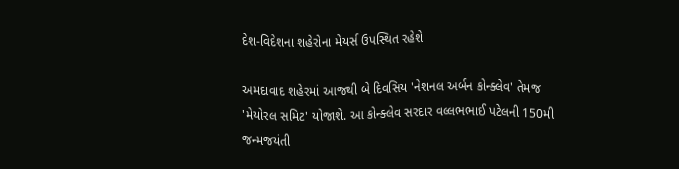દેશ-વિદેશના શહેરોના મેયર્સ ઉપસ્થિત રહેશે

અમદાવાદ શહેરમાં આજથી બે દિવસિય 'નેશનલ અર્બન કોન્ક્લેવ' તેમજ 'મેયોરલ સમિટ' યોજાશે. આ કોન્ક્લેવ સરદાર વલ્લભભાઈ પટેલની 150મી જન્મજયંતી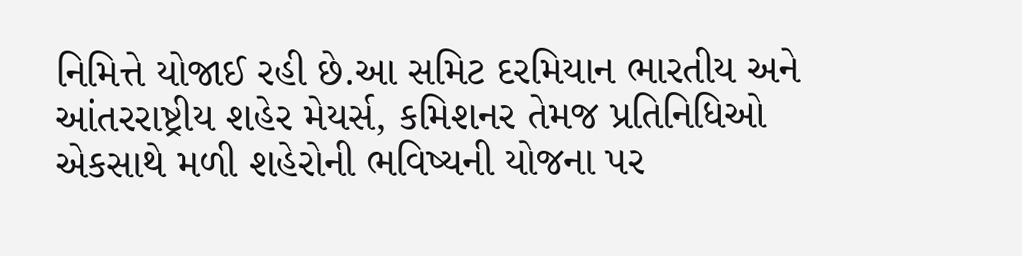નિમિત્તે યોજાઈ રહી છે.આ સમિટ દરમિયાન ભારતીય અને આંતરરાષ્ટ્રીય શહેર મેયર્સ, કમિશનર તેમજ પ્રતિનિધિઓ એકસાથે મળી શહેરોની ભવિષ્યની યોજના પર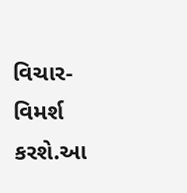વિચાર-વિમર્શ કરશે.આ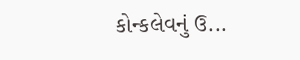કોન્કલેવનું ઉ...